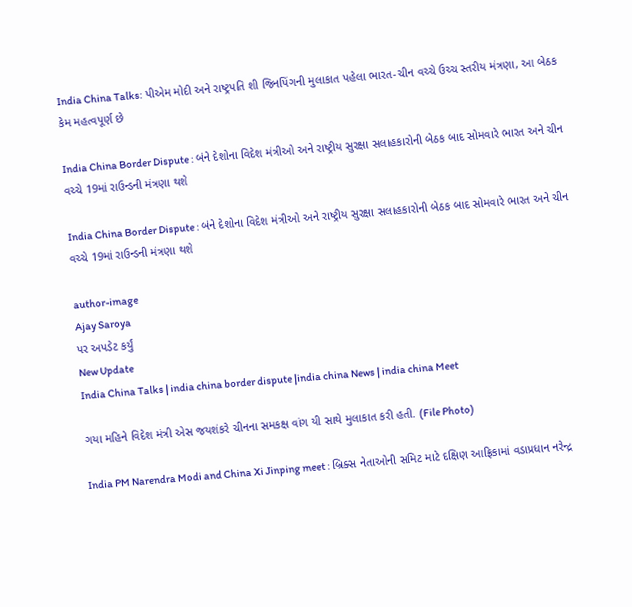India China Talks: પીએમ મોદી અને રાષ્ટ્રપતિ શી જિનપિંગની મુલાકાત પહેલા ભારત-ચીન વચ્ચે ઉચ્ચ સ્તરીય મંત્રણા, આ બેઠક કેમ મહત્વપૂર્ણ છે

India China Border Dispute : બંને દેશોના વિદેશ મંત્રીઓ અને રાષ્ટ્રીય સુરક્ષા સલાહકારોની બેઠક બાદ સોમવારે ભારત અને ચીન વચ્ચે 19માં રાઉન્ડની મંત્રણા થશે

India China Border Dispute : બંને દેશોના વિદેશ મંત્રીઓ અને રાષ્ટ્રીય સુરક્ષા સલાહકારોની બેઠક બાદ સોમવારે ભારત અને ચીન વચ્ચે 19માં રાઉન્ડની મંત્રણા થશે

author-image
Ajay Saroya
પર અપડેટ કર્યું
New Update
India China Talks | india china border dispute |india china News | india china Meet

ગયા મહિને વિદેશ મંત્રી એસ જયશંકરે ચીનના સમકક્ષ વાંગ યી સાથે મુલાકાત કરી હતી. (File Photo)

India PM Narendra Modi and China Xi Jinping meet : બ્રિક્સ નેતાઓની સમિટ માટે દક્ષિણ આફ્રિકામાં વડાપ્રધાન નરેન્દ્ર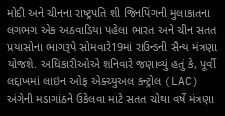મોદી અને ચીનના રાષ્ટ્રપતિ શી જિનપિંગની મુલાકાતના લગભગ એક અઠવાડિયા પહેલા ભારત અને ચીન સતત પ્રયાસોના ભાગરૂપે સોમવારે19માં રાઉન્ડની સૈન્ય મંત્રણા યોજશે. અધિકારીઓએ શનિવારે જણાવ્યું હતું કે, પૂર્વી લદ્દાખમાં લાઇન ઓફ એક્ચ્યુઅલ કન્ટ્રોલ (LAC) અંગેની મડાગાંઠને ઉકેલવા માટે સતત ચોથા વર્ષે મંત્રણા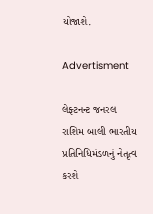યોજાશે.

Advertisment

લેફ્ટનન્ટ જનરલ રાશિમ બાલી ભારતીય પ્રતિનિધિમંડળનું નેતૃત્વ કરશે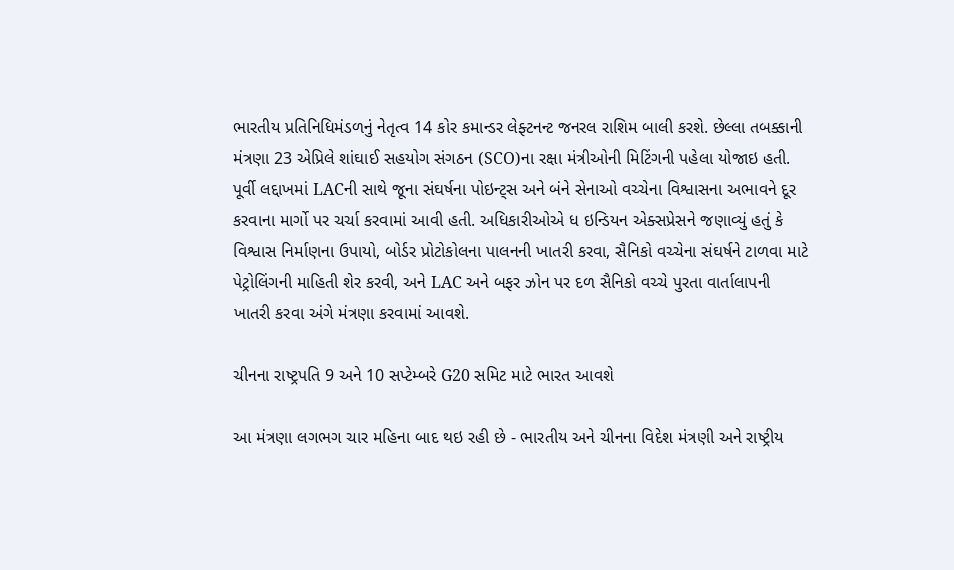ભારતીય પ્રતિનિધિમંડળનું નેતૃત્વ 14 કોર કમાન્ડર લેફ્ટનન્ટ જનરલ રાશિમ બાલી કરશે. છેલ્લા તબક્કાની મંત્રણા 23 એપ્રિલે શાંઘાઈ સહયોગ સંગઠન (SCO)ના રક્ષા મંત્રીઓની મિટિંગની પહેલા યોજાઇ હતી. પૂર્વી લદ્દાખમાં LACની સાથે જૂના સંઘર્ષના પોઇન્ટ્સ અને બંને સેનાઓ વચ્ચેના વિશ્વાસના અભાવને દૂર કરવાના માર્ગો પર ચર્ચા કરવામાં આવી હતી. અધિકારીઓએ ધ ઇન્ડિયન એક્સપ્રેસને જણાવ્યું હતું કે વિશ્વાસ નિર્માણના ઉપાયો, બોર્ડર પ્રોટોકોલના પાલનની ખાતરી કરવા, સૈનિકો વચ્ચેના સંઘર્ષને ટાળવા માટે પેટ્રોલિંગની માહિતી શેર કરવી, અને LAC અને બફર ઝોન પર દળ સૈનિકો વચ્ચે પુરતા વાર્તાલાપની ખાતરી કરવા અંગે મંત્રણા કરવામાં આવશે.

ચીનના રાષ્ટ્રપતિ 9 અને 10 સપ્ટેમ્બરે G20 સમિટ માટે ભારત આવશે

આ મંત્રણા લગભગ ચાર મહિના બાદ થઇ રહી છે - ભારતીય અને ચીનના વિદેશ મંત્રણી અને રાષ્ટ્રીય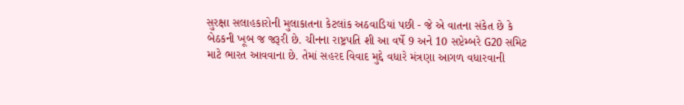સુરક્ષા સલાહકારોની મુલાકાતના કેટલાંક અઠવાડિયાં પછી - જે એ વાતના સંકેત છે કે બેઠકની ખૂબ જ જરૂરી છે. ચીનના રાષ્ટ્રપતિ શી આ વર્ષે 9 અને 10 સપ્ટેમ્બરે G20 સમિટ માટે ભારત આવવાના છે. તેમાં સહરદ વિવાદ મુદ્દે વધારે મંત્રણા આગળ વધારવાની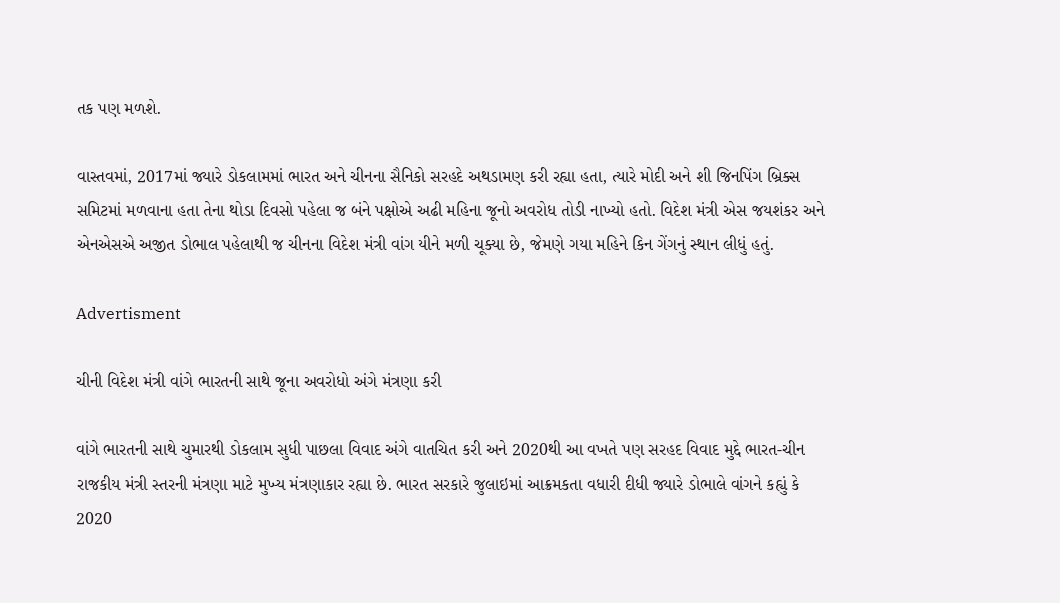તક પણ મળશે.

વાસ્તવમાં, 2017માં જ્યારે ડોકલામમાં ભારત અને ચીનના સૈનિકો સરહદે અથડામણ કરી રહ્યા હતા, ત્યારે મોદી અને શી જિનપિંગ બ્રિક્સ સમિટમાં મળવાના હતા તેના થોડા દિવસો પહેલા જ બંને પક્ષોએ અઢી મહિના જૂનો અવરોધ તોડી નાખ્યો હતો. વિદેશ મંત્રી એસ જયશંકર અને એનએસએ અજીત ડોભાલ પહેલાથી જ ચીનના વિદેશ મંત્રી વાંગ યીને મળી ચૂક્યા છે, જેમણે ગયા મહિને કિન ગેંગનું સ્થાન લીધું હતું.

Advertisment

ચીની વિદેશ મંત્રી વાંગે ભારતની સાથે જૂના અવરોધો અંગે મંત્રણા કરી

વાંગે ભારતની સાથે ચુમારથી ડોકલામ સુધી પાછલા વિવાદ અંગે વાતચિત કરી અને 2020થી આ વખતે પણ સરહદ વિવાદ મુદ્દે ભારત-ચીન રાજકીય મંત્રી સ્તરની મંત્રણા માટે મુખ્ય મંત્રણાકાર રહ્યા છે. ભારત સરકારે જુલાઇમાં આક્રમકતા વધારી દીધી જ્યારે ડોભાલે વાંગને કહ્યું કે 2020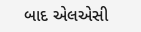બાદ એલએસી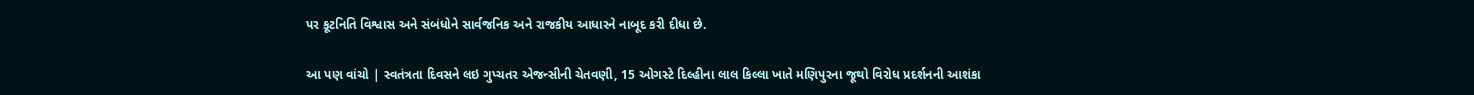પર કૂટનિતિ વિશ્વાસ અને સંબંધોને સાર્વજનિક અને રાજકીય આધારને નાબૂદ કરી દીધા છે.

આ પણ વાંચો | સ્વતંત્રતા દિવસને લઇ ગુપ્ચતર એજન્સીની ચેતવણી, 15 ઓગસ્ટે દિલ્હીના લાલ કિલ્લા ખાતે મણિપુરના જૂથો વિરોધ પ્રદર્શનની આશંકા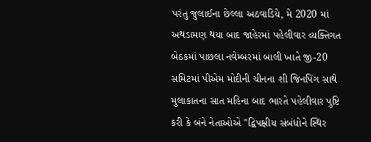પરંતુ જુલાઈના છેલ્લા અઠવાડિયે, મે 2020 માં અથડામણ થયા બાદ જાહેરમાં પહેલીવાર વ્યક્તિગત બેઠકમાં પાછલા નવેમ્બરમાં બાલી ખાતે જી-20 સમિટમાં પીએમ મોદીની ચીનના શી જિનપિંગ સાથે મુલાકાતના સાત મહિના બાદ ભારતે પહેલીવાર પુષ્ટિ કરી કે બંને નેતાઓએ "દ્વિપક્ષીય સંબંધોને સ્થિર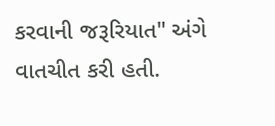કરવાની જરૂરિયાત" અંગે વાતચીત કરી હતી.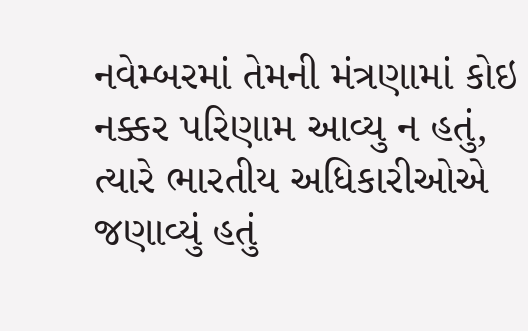નવેમ્બરમાં તેમની મંત્રણામાં કોઇ નક્કર પરિણામ આવ્યુ ન હતું, ત્યારે ભારતીય અધિકારીઓએ જણાવ્યું હતું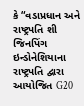કે “વડાપ્રધાન અને રાષ્ટ્રપતિ શી જિનપિંગ ઇન્ડોનેશિયાના રાષ્ટ્રપતિ દ્વારા આયોજિત G20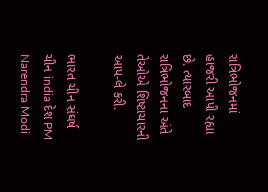રાત્રિભોજનમાં હાજરી આપી રહ્યા છે. ત્યારબાદ રાત્રિભોજનના અંતે તેઓએ શિષ્ટાચારની આપ-લે કરી.

ભારત ચીન સંઘર્ષ ચીન india દેશ PM Narendra Modi